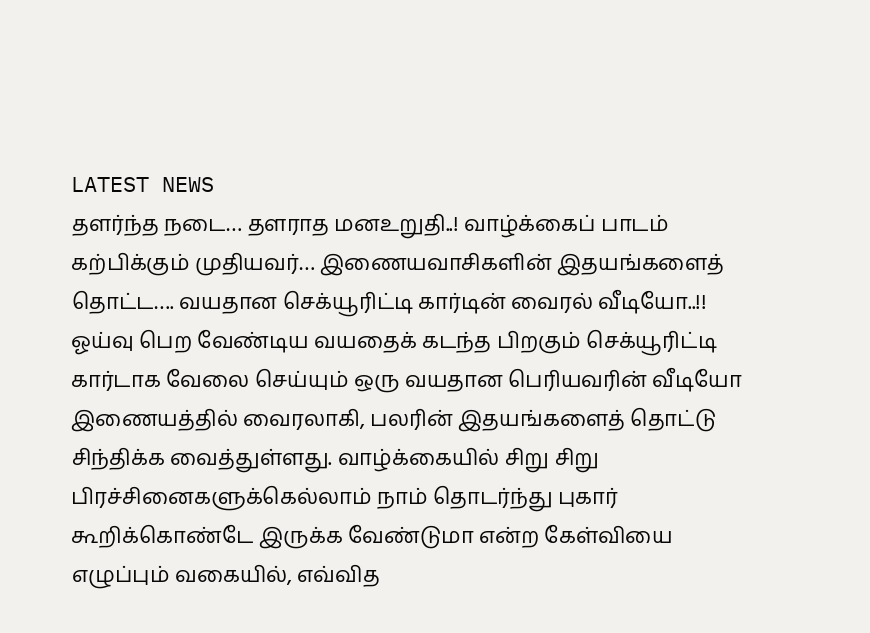LATEST NEWS
தளர்ந்த நடை… தளராத மனஉறுதி..! வாழ்க்கைப் பாடம் கற்பிக்கும் முதியவர்… இணையவாசிகளின் இதயங்களைத் தொட்ட…. வயதான செக்யூரிட்டி கார்டின் வைரல் வீடியோ..!!
ஓய்வு பெற வேண்டிய வயதைக் கடந்த பிறகும் செக்யூரிட்டி கார்டாக வேலை செய்யும் ஒரு வயதான பெரியவரின் வீடியோ இணையத்தில் வைரலாகி, பலரின் இதயங்களைத் தொட்டு சிந்திக்க வைத்துள்ளது. வாழ்க்கையில் சிறு சிறு பிரச்சினைகளுக்கெல்லாம் நாம் தொடர்ந்து புகார் கூறிக்கொண்டே இருக்க வேண்டுமா என்ற கேள்வியை எழுப்பும் வகையில், எவ்வித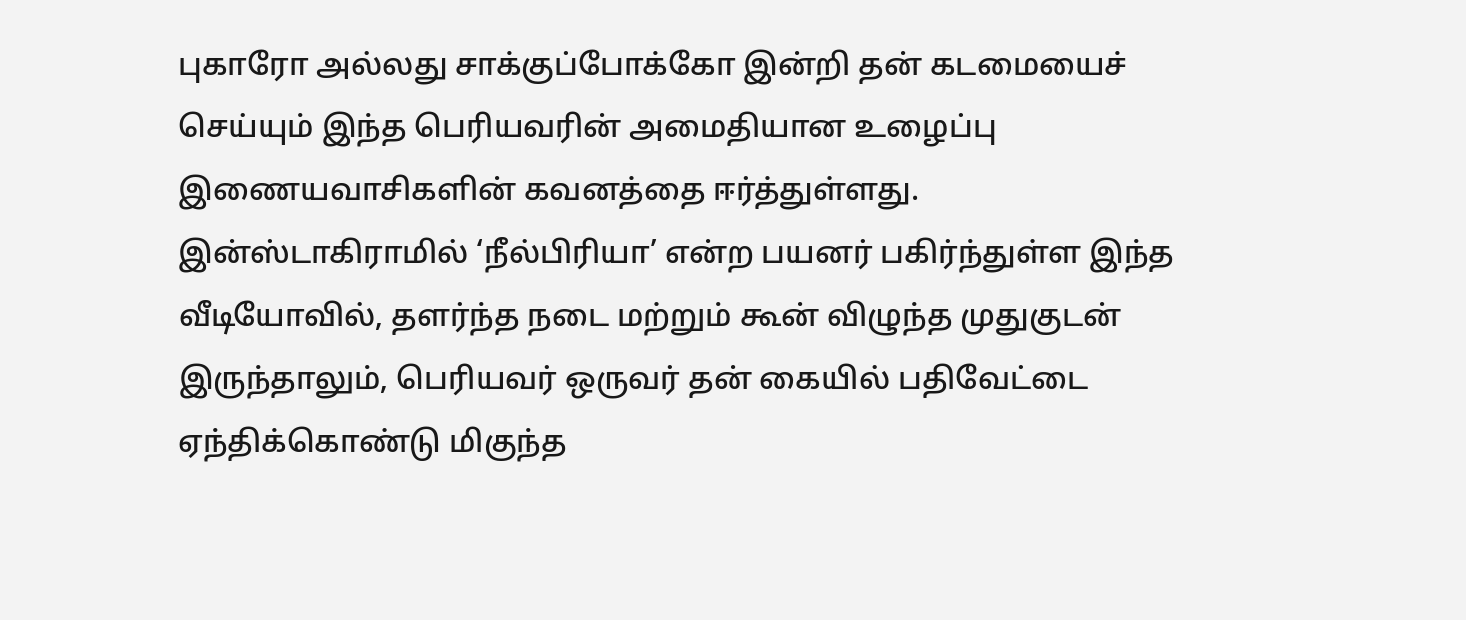புகாரோ அல்லது சாக்குப்போக்கோ இன்றி தன் கடமையைச் செய்யும் இந்த பெரியவரின் அமைதியான உழைப்பு இணையவாசிகளின் கவனத்தை ஈர்த்துள்ளது.
இன்ஸ்டாகிராமில் ‘நீல்பிரியா’ என்ற பயனர் பகிர்ந்துள்ள இந்த வீடியோவில், தளர்ந்த நடை மற்றும் கூன் விழுந்த முதுகுடன் இருந்தாலும், பெரியவர் ஒருவர் தன் கையில் பதிவேட்டை ஏந்திக்கொண்டு மிகுந்த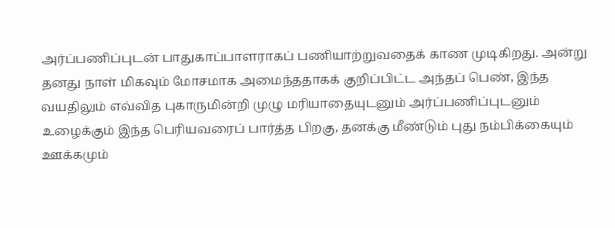அர்ப்பணிப்புடன் பாதுகாப்பாளராகப் பணியாற்றுவதைக் காண முடிகிறது. அன்று தனது நாள் மிகவும் மோசமாக அமைந்ததாகக் குறிப்பிட்ட அந்தப் பெண், இந்த வயதிலும் எவ்வித புகாருமின்றி முழு மரியாதையுடனும் அர்ப்பணிப்புடனும் உழைக்கும் இந்த பெரியவரைப் பார்த்த பிறகு, தனக்கு மீண்டும் புது நம்பிக்கையும் ஊக்கமும்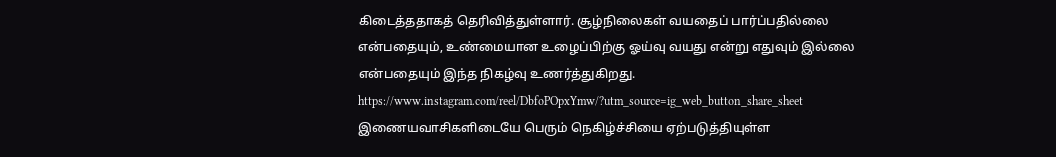கிடைத்ததாகத் தெரிவித்துள்ளார். சூழ்நிலைகள் வயதைப் பார்ப்பதில்லை என்பதையும், உண்மையான உழைப்பிற்கு ஓய்வு வயது என்று எதுவும் இல்லை என்பதையும் இந்த நிகழ்வு உணர்த்துகிறது.
https://www.instagram.com/reel/DbfoPOpxYmw/?utm_source=ig_web_button_share_sheet
இணையவாசிகளிடையே பெரும் நெகிழ்ச்சியை ஏற்படுத்தியுள்ள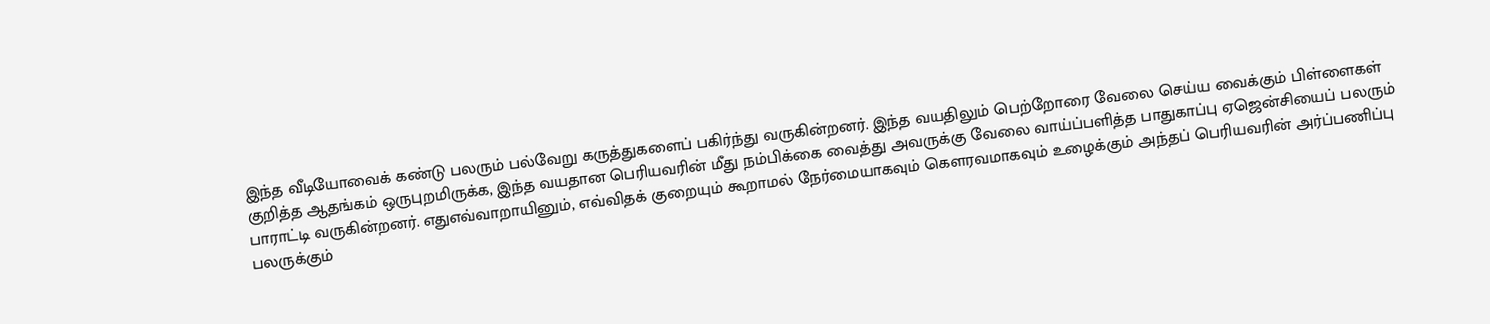இந்த வீடியோவைக் கண்டு பலரும் பல்வேறு கருத்துகளைப் பகிர்ந்து வருகின்றனர். இந்த வயதிலும் பெற்றோரை வேலை செய்ய வைக்கும் பிள்ளைகள் குறித்த ஆதங்கம் ஒருபுறமிருக்க, இந்த வயதான பெரியவரின் மீது நம்பிக்கை வைத்து அவருக்கு வேலை வாய்ப்பளித்த பாதுகாப்பு ஏஜென்சியைப் பலரும் பாராட்டி வருகின்றனர். எதுஎவ்வாறாயினும், எவ்விதக் குறையும் கூறாமல் நேர்மையாகவும் கௌரவமாகவும் உழைக்கும் அந்தப் பெரியவரின் அர்ப்பணிப்பு பலருக்கும்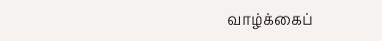வாழ்க்கைப்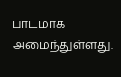பாடமாக அமைந்துள்ளது.